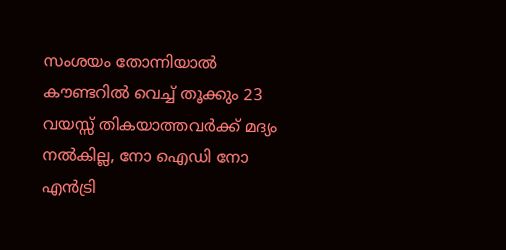സംശയം തോന്നിയാൽ കൗണ്ടറിൽ വെച്ച് തൂക്കും 23 വയസ്സ് തികയാത്തവർക്ക് മദ്യം നൽകില്ല, നോ ഐഡി നോ എൻട്രി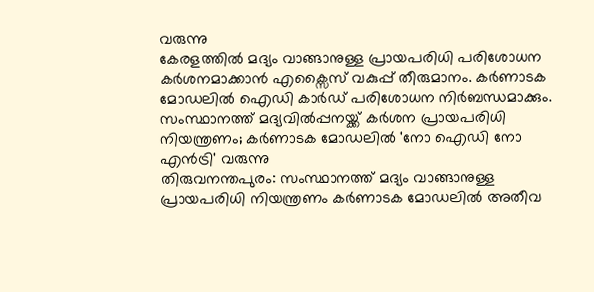വരുന്നു
കേരളത്തിൽ മദ്യം വാങ്ങാനുള്ള പ്രായപരിധി പരിശോധന കർശനമാക്കാൻ എക്സൈസ് വകുപ്പ് തീരുമാനം. കർണാടക മോഡലിൽ ഐഡി കാർഡ് പരിശോധന നിർബന്ധമാക്കും.
സംസ്ഥാനത്ത് മദ്യവിൽപ്പനയ്ക്ക് കർശന പ്രായപരിധി നിയന്ത്രണം; കർണാടക മോഡലിൽ 'നോ ഐഡി നോ എൻട്രി' വരുന്നു
തിരുവനന്തപുരം: സംസ്ഥാനത്ത് മദ്യം വാങ്ങാനുള്ള പ്രായപരിധി നിയന്ത്രണം കർണാടക മോഡലിൽ അതീവ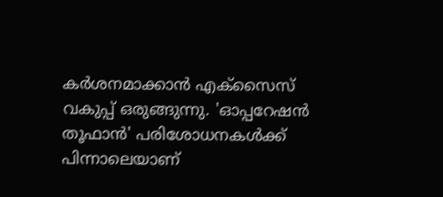കർശനമാക്കാൻ എക്സൈസ് വകുപ്പ് ഒരുങ്ങുന്നു. 'ഓപ്പറേഷൻ തൂഫാൻ' പരിശോധനകൾക്ക് പിന്നാലെയാണ്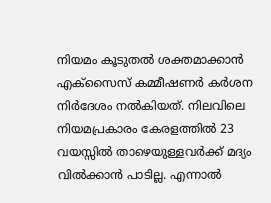നിയമം കൂടുതൽ ശക്തമാക്കാൻ എക്സൈസ് കമ്മീഷണർ കർശന നിർദേശം നൽകിയത്. നിലവിലെ നിയമപ്രകാരം കേരളത്തിൽ 23 വയസ്സിൽ താഴെയുള്ളവർക്ക് മദ്യം വിൽക്കാൻ പാടില്ല. എന്നാൽ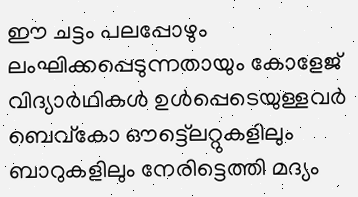ഈ ചട്ടം പലപ്പോഴും ലംഘിക്കപ്പെടുന്നതായും കോളേജ് വിദ്യാർഥികൾ ഉൾപ്പെടെയുള്ളവർ ബെവ്കോ ഔട്ട്ലെറ്റുകളിലും ബാറുകളിലും നേരിട്ടെത്തി മദ്യം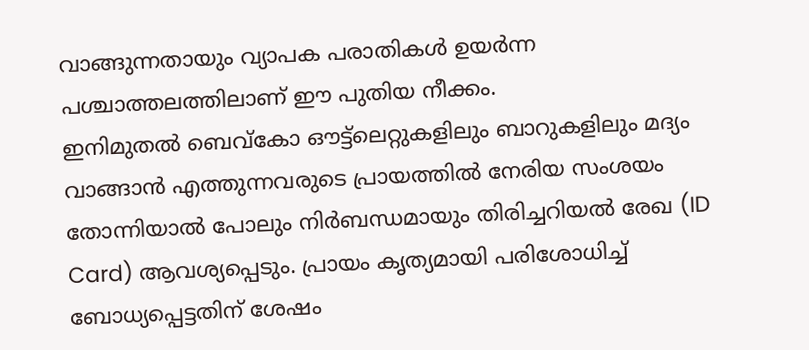വാങ്ങുന്നതായും വ്യാപക പരാതികൾ ഉയർന്ന പശ്ചാത്തലത്തിലാണ് ഈ പുതിയ നീക്കം.
ഇനിമുതൽ ബെവ്കോ ഔട്ട്ലെറ്റുകളിലും ബാറുകളിലും മദ്യം വാങ്ങാൻ എത്തുന്നവരുടെ പ്രായത്തിൽ നേരിയ സംശയം തോന്നിയാൽ പോലും നിർബന്ധമായും തിരിച്ചറിയൽ രേഖ (ID Card) ആവശ്യപ്പെടും. പ്രായം കൃത്യമായി പരിശോധിച്ച് ബോധ്യപ്പെട്ടതിന് ശേഷം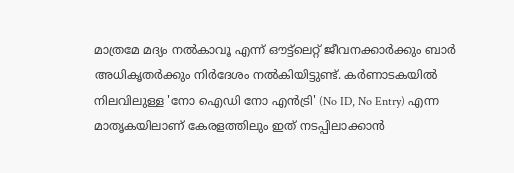മാത്രമേ മദ്യം നൽകാവൂ എന്ന് ഔട്ട്ലെറ്റ് ജീവനക്കാർക്കും ബാർ അധികൃതർക്കും നിർദേശം നൽകിയിട്ടുണ്ട്. കർണാടകയിൽ നിലവിലുള്ള 'നോ ഐഡി നോ എൻട്രി' (No ID, No Entry) എന്ന മാതൃകയിലാണ് കേരളത്തിലും ഇത് നടപ്പിലാക്കാൻ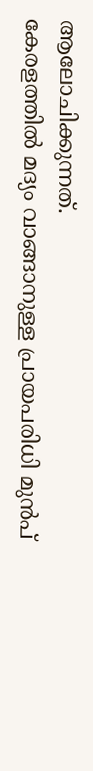ആലോചിക്കുന്നത്.
കേരളത്തിൽ മദ്യം വാങ്ങാനുള്ള പ്രായപരിധി മുൻപ്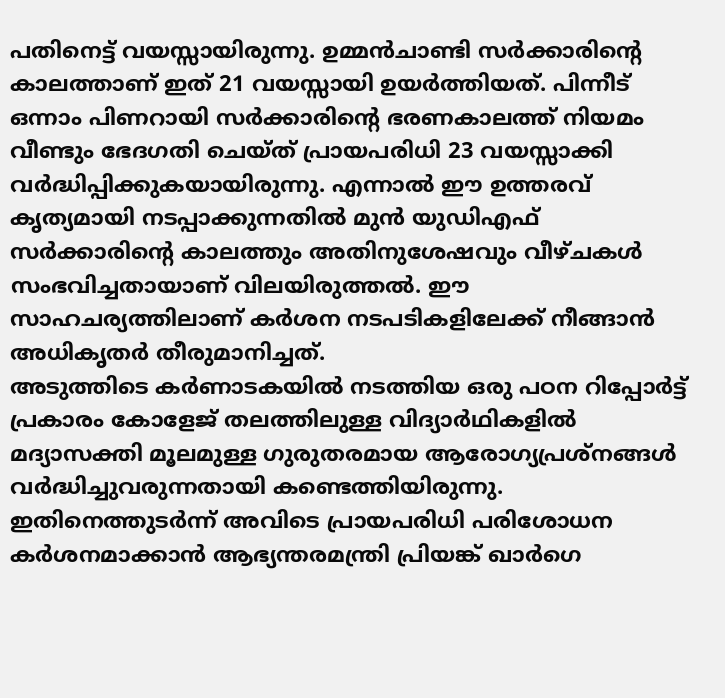പതിനെട്ട് വയസ്സായിരുന്നു. ഉമ്മൻചാണ്ടി സർക്കാരിന്റെ കാലത്താണ് ഇത് 21 വയസ്സായി ഉയർത്തിയത്. പിന്നീട് ഒന്നാം പിണറായി സർക്കാരിന്റെ ഭരണകാലത്ത് നിയമം വീണ്ടും ഭേദഗതി ചെയ്ത് പ്രായപരിധി 23 വയസ്സാക്കി വർദ്ധിപ്പിക്കുകയായിരുന്നു. എന്നാൽ ഈ ഉത്തരവ് കൃത്യമായി നടപ്പാക്കുന്നതിൽ മുൻ യുഡിഎഫ് സർക്കാരിന്റെ കാലത്തും അതിനുശേഷവും വീഴ്ചകൾ സംഭവിച്ചതായാണ് വിലയിരുത്തൽ. ഈ സാഹചര്യത്തിലാണ് കർശന നടപടികളിലേക്ക് നീങ്ങാൻ അധികൃതർ തീരുമാനിച്ചത്.
അടുത്തിടെ കർണാടകയിൽ നടത്തിയ ഒരു പഠന റിപ്പോർട്ട് പ്രകാരം കോളേജ് തലത്തിലുള്ള വിദ്യാർഥികളിൽ മദ്യാസക്തി മൂലമുള്ള ഗുരുതരമായ ആരോഗ്യപ്രശ്നങ്ങൾ വർദ്ധിച്ചുവരുന്നതായി കണ്ടെത്തിയിരുന്നു. ഇതിനെത്തുടർന്ന് അവിടെ പ്രായപരിധി പരിശോധന കർശനമാക്കാൻ ആഭ്യന്തരമന്ത്രി പ്രിയങ്ക് ഖാർഗെ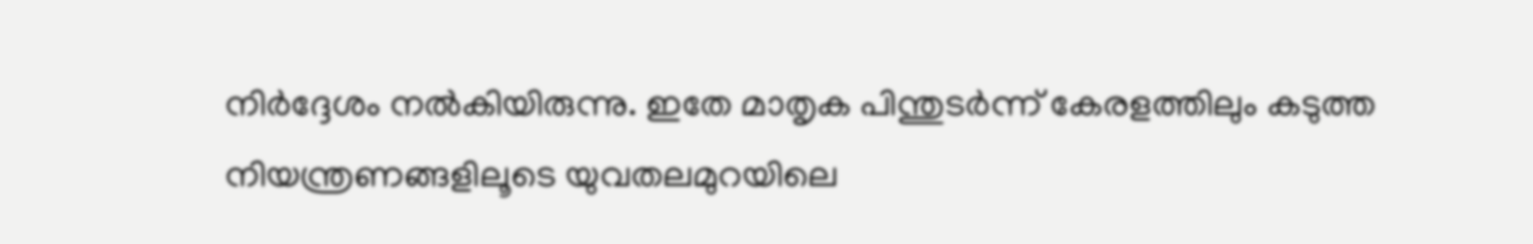നിർദ്ദേശം നൽകിയിരുന്നു. ഇതേ മാതൃക പിന്തുടർന്ന് കേരളത്തിലും കടുത്ത നിയന്ത്രണങ്ങളിലൂടെ യുവതലമുറയിലെ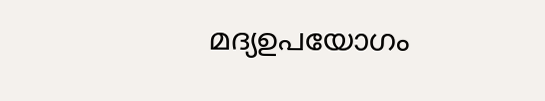മദ്യഉപയോഗം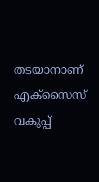തടയാനാണ് എക്സൈസ് വകുപ്പ്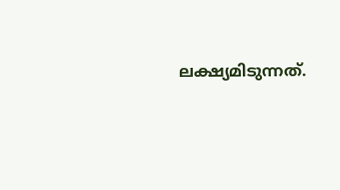ലക്ഷ്യമിടുന്നത്.